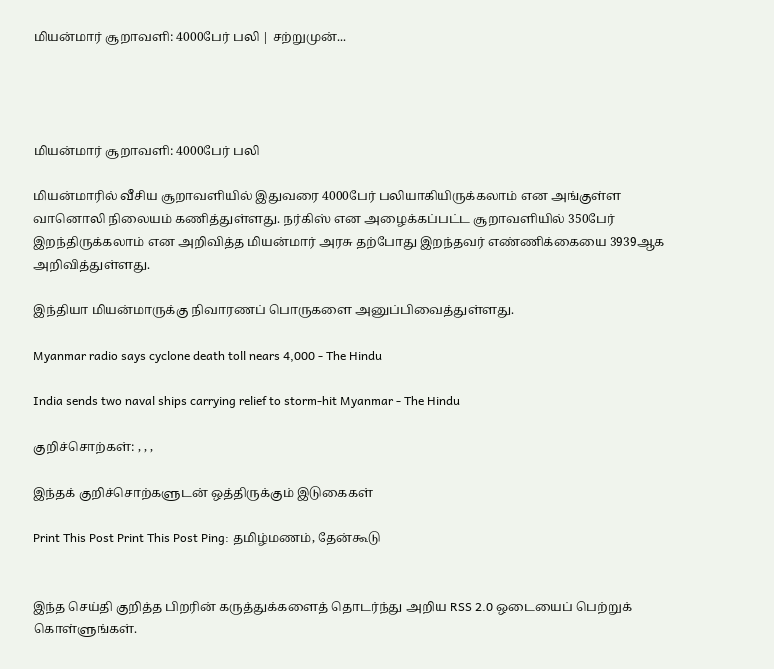மியன்மார் சூறாவளி: 4000பேர் பலி | சற்றுமுன்...




மியன்மார் சூறாவளி: 4000பேர் பலி

மியன்மாரில் வீசிய சூறாவளியில் இதுவரை 4000பேர் பலியாகியிருக்கலாம் என அங்குள்ள வானொலி நிலையம் கணித்துள்ளது. நர்கிஸ் என அழைக்கப்பட்ட சூறாவளியில் 350பேர் இறந்திருக்கலாம் என அறிவித்த மியன்மார் அரசு தற்போது இறந்தவர் எண்ணிக்கையை 3939ஆக அறிவித்துள்ளது.

இந்தியா மியன்மாருக்கு நிவாரணப் பொருகளை அனுப்பிவைத்துள்ளது.

Myanmar radio says cyclone death toll nears 4,000 - The Hindu

India sends two naval ships carrying relief to storm-hit Myanmar - The Hindu

குறிச்சொற்கள்: , , ,

இந்தக் குறிச்சொற்களுடன் ஒத்திருக்கும் இடுகைகள்

Print This Post Print This Post Ping: தமிழ்மணம், தேன்கூடு


இந்த செய்தி குறித்த பிறரின் கருத்துக்களைத் தொடர்ந்து அறிய RSS 2.0 ஒடையைப் பெற்றுக் கொள்ளுங்கள்.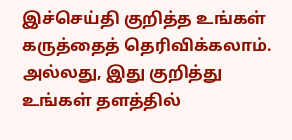இச்செய்தி குறித்த உங்கள் கருத்தைத் தெரிவிக்கலாம். அல்லது, இது குறித்து உங்கள் தளத்தில்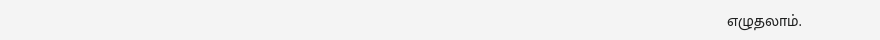எழுதலாம்.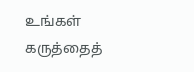உங்கள் கருத்தைத்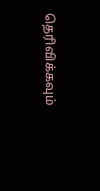தெரிவிக்கவும்